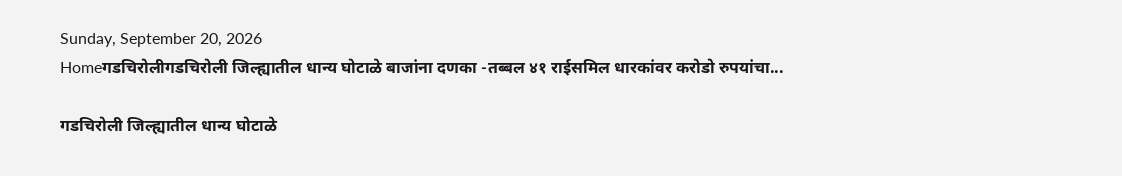Sunday, September 20, 2026
Homeगडचिरोलीगडचिरोली जिल्ह्यातील धान्य घोटाळे बाजांना दणका -तब्बल ४१ राईसमिल धारकांवर करोडो रुपयांचा...

गडचिरोली जिल्ह्यातील धान्य घोटाळे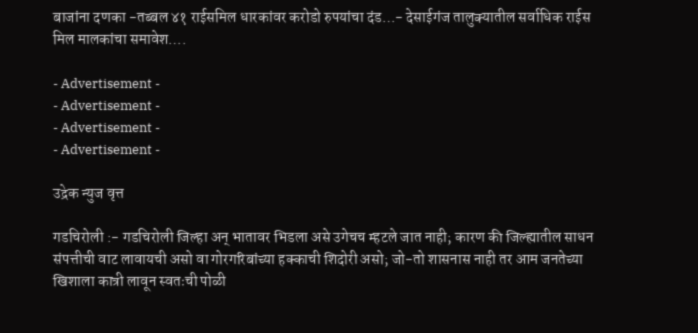बाजांना दणका -तब्बल ४१ राईसमिल धारकांवर करोडो रुपयांचा दंड…- देसाईगंज तालुक्यातील सर्वाधिक राईस मिल मालकांचा समावेश….

- Advertisement -
- Advertisement -
- Advertisement -
- Advertisement -

उद्रेक न्युज वृत्त

गडचिरोली :- गडचिरोली जिल्हा अन् भातावर भिडला असे उगेचच म्हटले जात नाही; कारण की जिल्ह्यातील साधन संपत्तीची वाट लावायची असो वा गोरगरिबांच्या हक्काची शिदोरी असो; जो-तो शासनास नाही तर आम जनतेच्या खिशाला कात्री लावून स्वतःची पोळी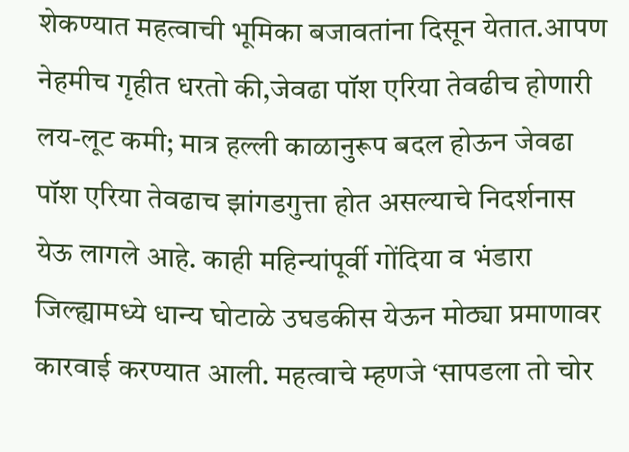शेकण्यात महत्वाची भूमिका बजावतांना दिसून येतात.आपण नेहमीच गृहीत धरतो की,जेवढा पॉश एरिया तेवढीच होणारी लय-लूट कमी; मात्र हल्ली काळानुरूप बदल होऊन जेवढा पॉश एरिया तेवढाच झांगडगुत्ता होत असल्याचे निदर्शनास येऊ लागले आहे. काही महिन्यांपूर्वी गोंदिया व भंडारा जिल्ह्यामध्ये धान्य घोटाळे उघडकीस येऊन मोठ्या प्रमाणावर कारवाई करण्यात आली. महत्वाचे म्हणजे ‘सापडला तो चोर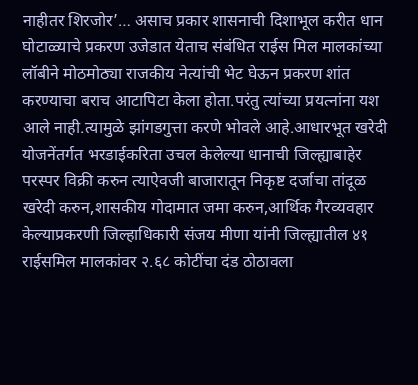नाहीतर शिरजोर’… असाच प्रकार शासनाची दिशाभूल करीत धान घोटाळ्याचे प्रकरण उजेडात येताच संबंधित राईस मिल मालकांच्या लॉबीने मोठमोठ्या राजकीय नेत्यांची भेट घेऊन प्रकरण शांत करण्याचा बराच आटापिटा केला होता.परंतु त्यांच्या प्रयत्नांना यश आले नाही.त्यामुळे झांगडगुत्ता करणे भोवले आहे.आधारभूत खरेदी योजनेंतर्गत भरडाईकरिता उचल केलेल्या धानाची जिल्ह्याबाहेर परस्पर विक्री करुन त्याऐवजी बाजारातून निकृष्ट दर्जाचा तांदूळ खरेदी करुन,शासकीय गोदामात जमा करुन,आर्थिक गैरव्यवहार केल्याप्रकरणी जिल्हाधिकारी संजय मीणा यांनी जिल्ह्यातील ४१ राईसमिल मालकांवर २.६८ कोटींचा दंड ठोठावला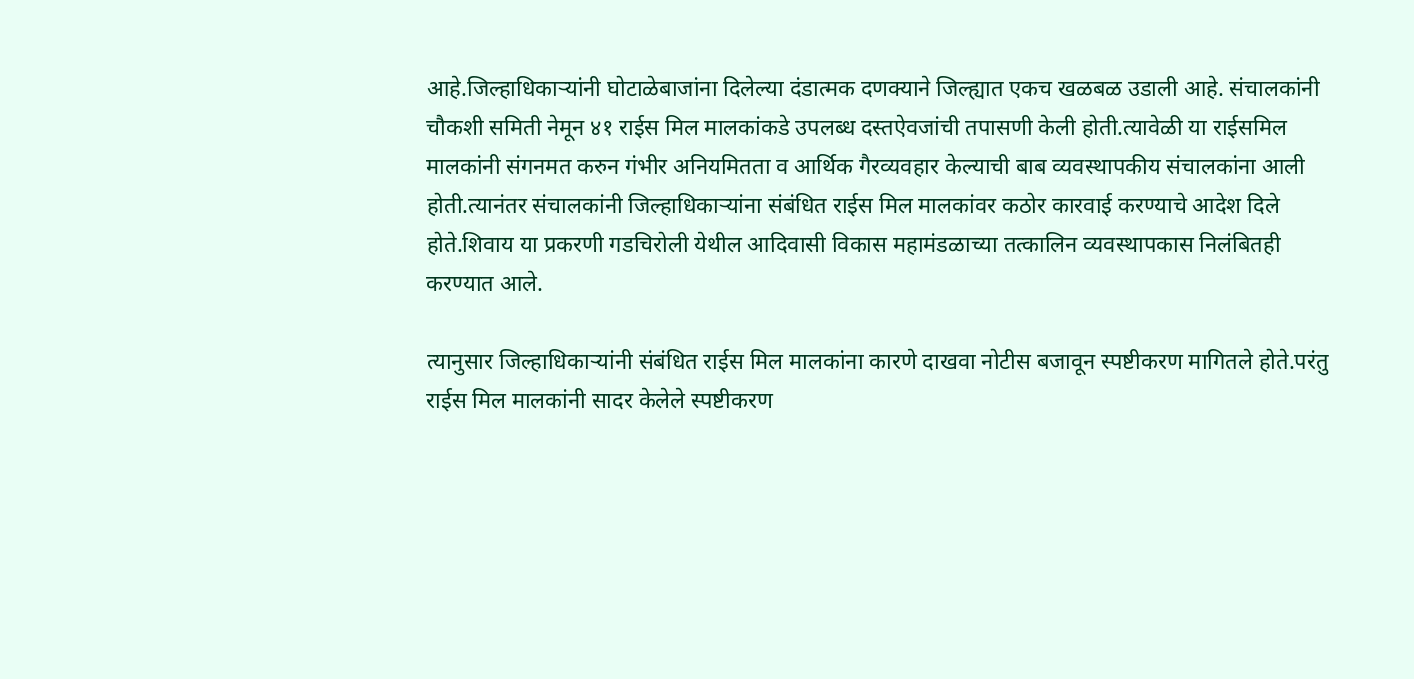आहे.जिल्हाधिकाऱ्यांनी घोटाळेबाजांना दिलेल्या दंडात्मक दणक्याने जिल्ह्यात एकच खळबळ उडाली आहे. संचालकांनी चौकशी समिती नेमून ४१ राईस मिल मालकांकडे उपलब्ध दस्तऐवजांची तपासणी केली होती.त्यावेळी या राईसमिल मालकांनी संगनमत करुन गंभीर अनियमितता व आर्थिक गैरव्यवहार केल्याची बाब व्यवस्थापकीय संचालकांना आली होती.त्यानंतर संचालकांनी जिल्हाधिकाऱ्यांना संबंधित राईस मिल मालकांवर कठोर कारवाई करण्याचे आदेश दिले होते.शिवाय या प्रकरणी गडचिरोली येथील आदिवासी विकास महामंडळाच्या तत्कालिन व्यवस्थापकास निलंबितही करण्यात आले.

त्यानुसार जिल्हाधिकाऱ्यांनी संबंधित राईस मिल मालकांना कारणे दाखवा नोटीस बजावून स्पष्टीकरण मागितले होते.परंतु राईस मिल मालकांनी सादर केलेले स्पष्टीकरण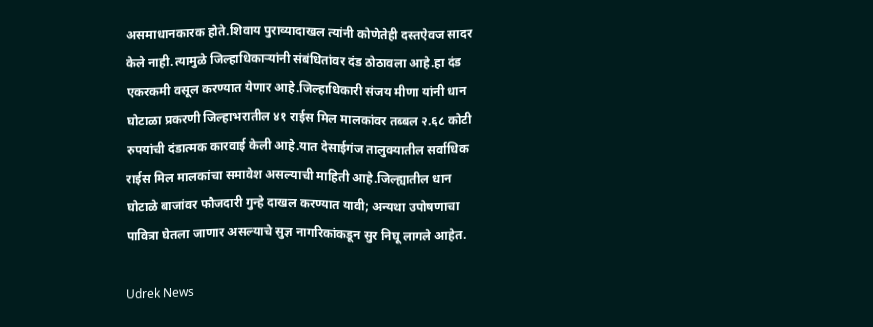असमाधानकारक होते.शिवाय पुराव्यादाखल त्यांनी कोणेतेही दस्तऐवज सादर केले नाही.त्यामुळे जिल्हाधिकाऱ्यांनी संबंधितांवर दंड ठोठावला आहे.हा दंड एकरकमी वसूल करण्यात येणार आहे.जिल्हाधिकारी संजय मीणा यांनी धान घोटाळा प्रकरणी जिल्हाभरातील ४१ राईस मिल मालकांवर तब्बल २.६८ कोटी रुपयांची दंडात्मक कारवाई केली आहे.यात देसाईगंज तालुक्यातील सर्वाधिक राईस मिल मालकांचा समावेश असल्याची माहिती आहे.जिल्ह्यातील धान घोटाळे बाजांवर फौजदारी गुन्हे दाखल करण्यात यावी; अन्यथा उपोषणाचा पावित्रा घेतला जाणार असल्याचे सुज्ञ नागरिकांकडून सुर निघू लागले आहेत.

Udrek News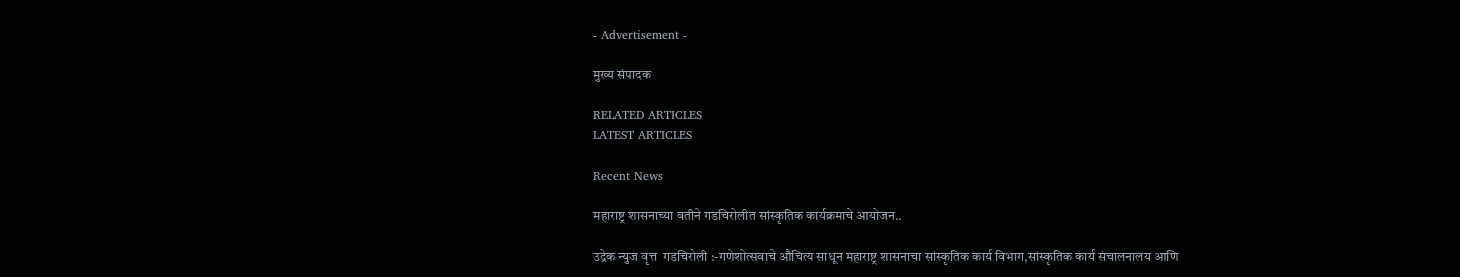- Advertisement -

मुख्य संपादक

RELATED ARTICLES
LATEST ARTICLES

Recent News

महाराष्ट्र शासनाच्या वतीने गडचिरोलीत सांस्कृतिक कार्यक्रमाचे आयोजन..

उद्रेक न्युज वृत्त  गडचिरोली :-गणेशोत्सवाचे औचित्य साधून महाराष्ट्र शासनाचा सांस्कृतिक कार्य विभाग,सांस्कृतिक कार्य संचालनालय आणि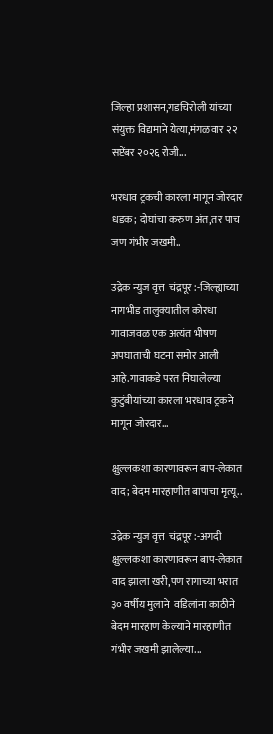जिल्हा प्रशासन,गडचिरोली यांच्या संयुक्त विद्यमाने येत्या,मंगळवार २२ सप्टेंबर २०२६ रोजी...

भरधाव ट्रकची कारला मागून जोरदार धडक; दोघांचा करुण अंत,तर पाच जण गंभीर जखमी..

उद्रेक न्युज वृत्त  चंद्रपूर :-जिल्ह्याच्या नागभीड तालुक्यातील कोरधा गावाजवळ एक अत्यंत भीषण अपघाताची घटना समोर आली आहे.गावाकडे परत निघालेल्या कुटुंबीयांच्या कारला भरधाव ट्रकने मागून जोरदार...

क्षुल्लकशा कारणावरून बाप-लेकात वाद; बेदम मारहाणीत बापाचा मृत्यू..

उद्रेक न्युज वृत्त  चंद्रपूर :-अगदी क्षुल्लकशा कारणावरून बाप-लेकात वाद झाला खरी,पण रागाच्या भरात ३० वर्षीय मुलाने  वडिलांना काठीने बेदम मारहाण केल्याने मारहाणीत गंभीर जखमी झालेल्या...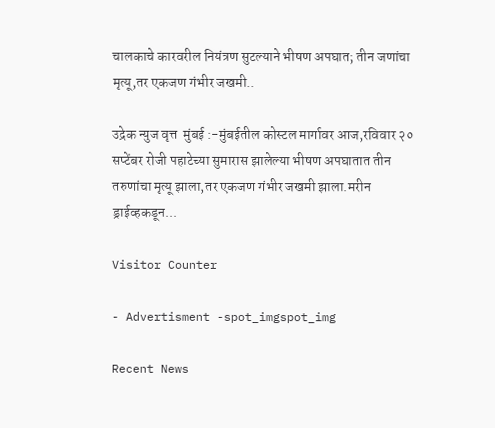चालकाचे कारवरील नियंत्रण सुटल्याने भीषण अपघात; तीन जणांचा मृत्यू,तर एकजण गंभीर जखमी..

उद्रेक न्युज वृत्त  मुंबई :-मुंबईतील कोस्टल मार्गावर आज,रविवार २०  सप्टेंबर रोजी पहाटेच्या सुमारास झालेल्या भीषण अपघातात तीन तरुणांचा मृत्यू झाला,तर एकजण गंभीर जखमी झाला.मरीन ड्राईव्हकडून...

Visitor Counter

- Advertisment -spot_imgspot_img

Recent News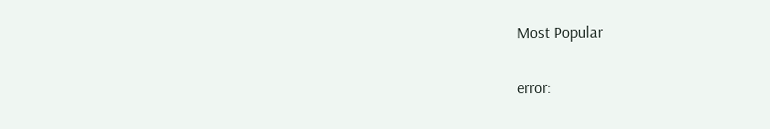Most Popular

error: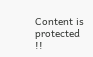Content is protected !!